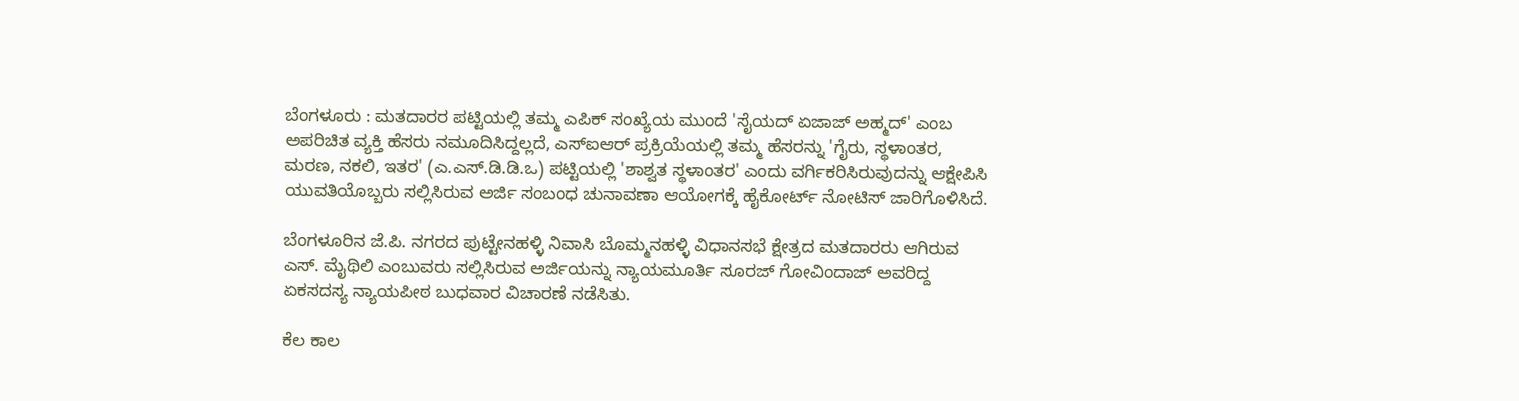ಬೆಂಗಳೂರು : ಮತದಾರರ ಪಟ್ಟಿಯಲ್ಲಿ ತಮ್ಮ ಎಪಿಕ್ ಸಂಖ್ಯೆಯ ಮುಂದೆ 'ಸೈಯದ್ ಏಜಾಜ್ ಅಹ್ಮದ್' ಎಂಬ ಅಪರಿಚಿತ ವ್ಯಕ್ತಿ ಹೆಸರು ನಮೂದಿಸಿದ್ದಲ್ಲದೆ, ಎಸ್ಐಆರ್ ಪ್ರಕ್ರಿಯೆಯಲ್ಲಿ ತಮ್ಮ ಹೆಸರನ್ನು 'ಗೈರು, ಸ್ಥಳಾಂತರ, ಮರಣ, ನಕಲಿ, ಇತರ' (ಎ.ಎಸ್.ಡಿ.ಡಿ.ಒ) ಪಟ್ಟಿಯಲ್ಲಿ 'ಶಾಶ್ವತ ಸ್ಥಳಾಂತರ' ಎಂದು ವರ್ಗಿಕರಿಸಿರುವುದನ್ನು ಆಕ್ಷೇಪಿಸಿ ಯುವತಿಯೊಬ್ಬರು ಸಲ್ಲಿಸಿರುವ ಅರ್ಜಿ ಸಂಬಂಧ ಚುನಾವಣಾ ಆಯೋಗಕ್ಕೆ ಹೈಕೋರ್ಟ್ ನೋಟಿಸ್ ಜಾರಿಗೊಳಿಸಿದೆ.

ಬೆಂಗಳೂರಿನ ಜೆ.ಪಿ. ನಗರದ ಪುಟ್ಟೇನಹಳ್ಳಿ ನಿವಾಸಿ ಬೊಮ್ಮನಹಳ್ಳಿ ವಿಧಾನಸಭೆ ಕ್ಷೇತ್ರದ ಮತದಾರರು ಆಗಿರುವ ಎಸ್. ಮೈಥಿಲಿ ಎಂಬುವರು ಸಲ್ಲಿಸಿರುವ ಅರ್ಜಿಯನ್ನು ನ್ಯಾಯಮೂರ್ತಿ ಸೂರಜ್ ಗೋವಿಂದಾಜ್ ಅವರಿದ್ದ ಏಕಸದಸ್ಯ ನ್ಯಾಯಪೀಠ ಬುಧವಾರ ವಿಚಾರಣೆ ನಡೆಸಿತು.

ಕೆಲ ಕಾಲ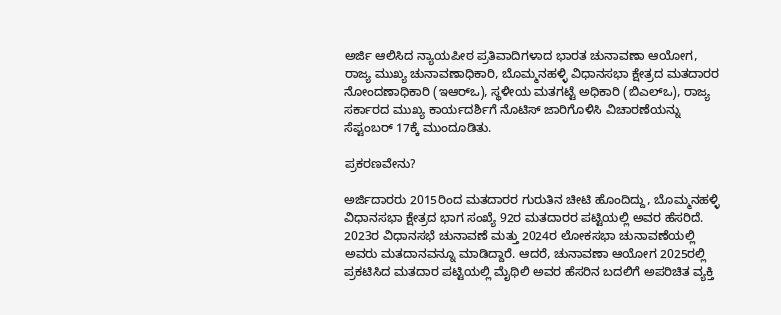ಅರ್ಜಿ ಆಲಿಸಿದ ನ್ಯಾಯಪೀಠ ಪ್ರತಿವಾದಿಗಳಾದ ಭಾರತ ಚುನಾವಣಾ ಆಯೋಗ, ರಾಜ್ಯ ಮುಖ್ಯ ಚುನಾವಣಾಧಿಕಾರಿ, ಬೊಮ್ಮನಹಳ್ಳಿ ವಿಧಾನಸಭಾ ಕ್ಷೇತ್ರದ ಮತದಾರರ ನೋಂದಣಾಧಿಕಾರಿ (ಇಆರ್‌ಒ), ಸ್ಥಳೀಯ ಮತಗಟ್ಟೆ ಅಧಿಕಾರಿ (ಬಿಎಲ್ಒ), ರಾಜ್ಯ ಸರ್ಕಾರದ ಮುಖ್ಯ ಕಾರ್ಯದರ್ಶಿಗೆ ನೊಟಿಸ್ ಜಾರಿಗೊಳಿಸಿ ವಿಚಾರಣೆಯನ್ನು ಸೆಪ್ಟಂಬರ್ 17ಕ್ಕೆ ಮುಂದೂಡಿತು.

ಪ್ರಕರಣವೇನು?

ಅರ್ಜಿದಾರರು 2015ರಿಂದ ಮತದಾರರ ಗುರುತಿನ ಚೀಟಿ ಹೊಂದಿದ್ದು, ಬೊಮ್ಮನಹಳ್ಳಿ ವಿಧಾನಸಭಾ ಕ್ಷೇತ್ರದ ಭಾಗ ಸಂಖ್ಯೆ 92ರ ಮತದಾರರ ಪಟ್ಟಿಯಲ್ಲಿ ಅವರ ಹೆಸರಿದೆ. 2023ರ ವಿಧಾನಸಭೆ ಚುನಾವಣೆ ಮತ್ತು 2024ರ ಲೋಕಸಭಾ ಚುನಾವಣೆಯಲ್ಲಿ ಅವರು ಮತದಾನವನ್ನೂ ಮಾಡಿದ್ದಾರೆ. ಆದರೆ, ಚುನಾವಣಾ ಆಯೋಗ 2025ರಲ್ಲಿ ಪ್ರಕಟಿಸಿದ ಮತದಾರ ಪಟ್ಟಿಯಲ್ಲಿ ಮೈಥಿಲಿ ಅವರ ಹೆಸರಿನ ಬದಲಿಗೆ ಅಪರಿಚಿತ ವ್ಯಕ್ತಿ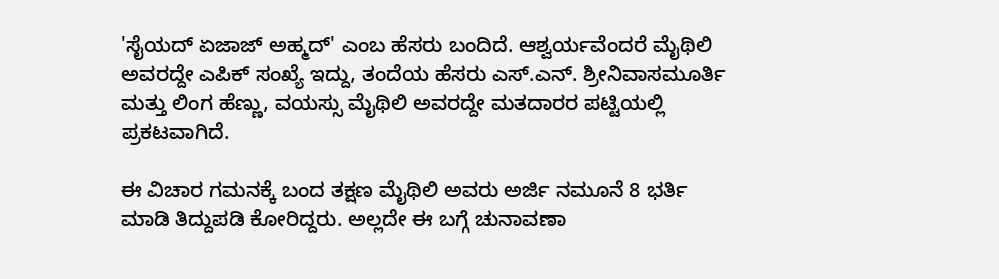'ಸೈಯದ್ ಏಜಾಜ್ ಅಹ್ಮದ್' ಎಂಬ ಹೆಸರು ಬಂದಿದೆ. ಆಶ್ವರ್ಯವೆಂದರೆ ಮೈಥಿಲಿ ಅವರದ್ದೇ ಎಪಿಕ್ ಸಂಖ್ಯೆ ಇದ್ದು, ತಂದೆಯ ಹೆಸರು ಎಸ್.ಎನ್. ಶ್ರೀನಿವಾಸಮೂರ್ತಿ ಮತ್ತು ಲಿಂಗ ಹೆಣ್ಣು, ವಯಸ್ಸು ಮೈಥಿಲಿ ಅವರದ್ದೇ ಮತದಾರರ ಪಟ್ಟಿಯಲ್ಲಿ ಪ್ರಕಟವಾಗಿದೆ.

ಈ ವಿಚಾರ ಗಮನಕ್ಕೆ ಬಂದ ತಕ್ಷಣ ಮೈಥಿಲಿ ಅವರು ಅರ್ಜಿ ನಮೂನೆ 8 ಭರ್ತಿ ಮಾಡಿ ತಿದ್ದುಪಡಿ ಕೋರಿದ್ದರು. ಅಲ್ಲದೇ ಈ ಬಗ್ಗೆ ಚುನಾವಣಾ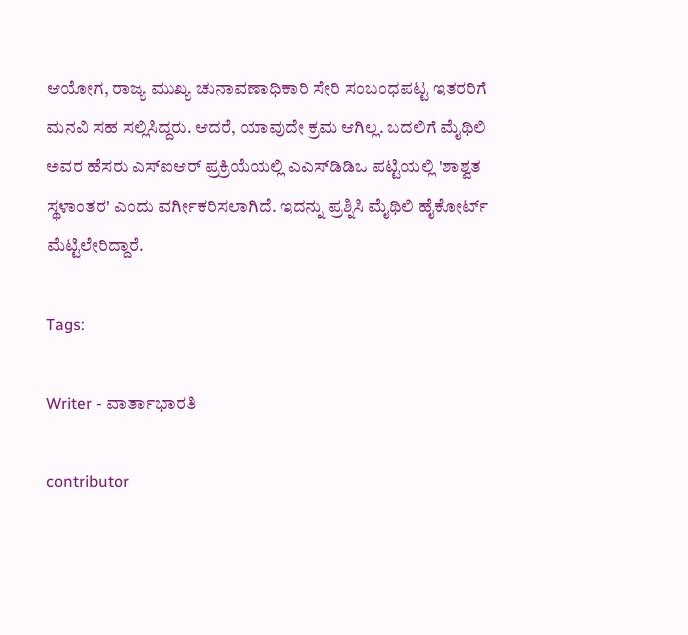ಆಯೋಗ, ರಾಜ್ಯ ಮುಖ್ಯ ಚುನಾವಣಾಧಿಕಾರಿ ಸೇರಿ ಸಂಬಂಧಪಟ್ಟ ಇತರರಿಗೆ ಮನವಿ ಸಹ ಸಲ್ಲಿಸಿದ್ದರು. ಆದರೆ, ಯಾವುದೇ ಕ್ರಮ ಆಗಿಲ್ಲ. ಬದಲಿಗೆ ಮೈಥಿಲಿ ಅವರ ಹೆಸರು ಎಸ್ಐಆರ್ ಪ್ರಕ್ರಿಯೆಯಲ್ಲಿ ಎಎಸ್‌ಡಿಡಿಒ ಪಟ್ಟಿಯಲ್ಲಿ 'ಶಾಶ್ವತ ಸ್ಥಳಾಂತರ' ಎಂದು ವರ್ಗೀಕರಿಸಲಾಗಿದೆ. ಇದನ್ನು ಪ್ರಶ್ನಿಸಿ ಮೈಥಿಲಿ ಹೈಕೋರ್ಟ್ ಮೆಟ್ಟಿಲೇರಿದ್ದಾರೆ.

Tags:

Writer - ವಾರ್ತಾಭಾರತಿ

contributor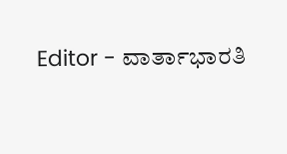Editor - ವಾರ್ತಾಭಾರತಿ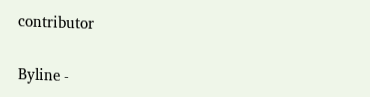contributor

Byline -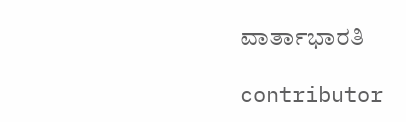ವಾರ್ತಾಭಾರತಿ

contributor